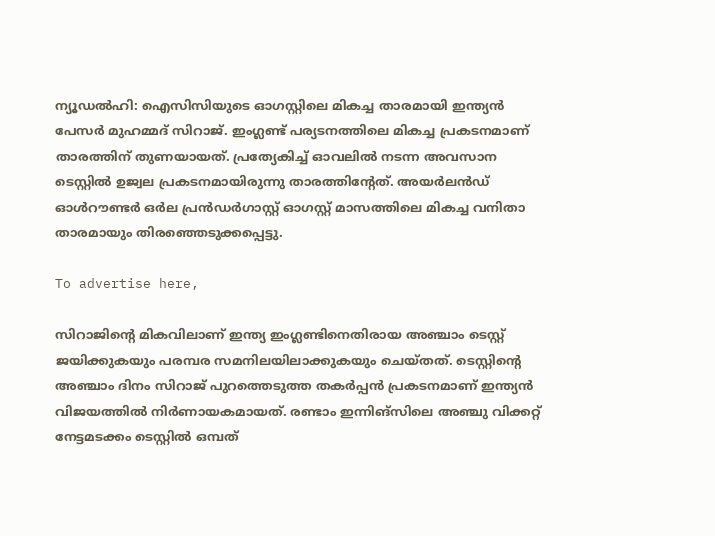ന്യൂഡല്‍ഹി: ഐസിസിയുടെ ഓഗസ്റ്റിലെ മികച്ച താരമായി ഇന്ത്യന്‍ പേസര്‍ മുഹമ്മദ് സിറാജ്. ഇംഗ്ലണ്ട് പര്യടനത്തിലെ മികച്ച പ്രകടനമാണ് താരത്തിന് തുണയായത്. പ്രത്യേകിച്ച് ഓവലില്‍ നടന്ന അവസാന ടെസ്റ്റില്‍ ഉജ്വല പ്രകടനമായിരുന്നു താരത്തിന്റേത്. അയർലൻഡ് ഓൾറൗണ്ടർ ഒർല പ്രൻഡർഗാസ്റ്റ് ഓഗസ്റ്റ് മാസത്തിലെ മികച്ച വനിതാ താരമായും തിരഞ്ഞെടുക്കപ്പെട്ടു.

To advertise here,

സിറാജിന്റെ മികവിലാണ് ഇന്ത്യ ഇംഗ്ലണ്ടിനെതിരായ അഞ്ചാം ടെസ്റ്റ് ജയിക്കുകയും പരമ്പര സമനിലയിലാക്കുകയും ചെയ്തത്‌. ടെസ്റ്റിന്റെ അഞ്ചാം ദിനം സിറാജ് പുറത്തെടുത്ത തകര്‍പ്പന്‍ പ്രകടനമാണ് ഇന്ത്യന്‍ വിജയത്തില്‍ നിര്‍ണായകമായത്. രണ്ടാം ഇന്നിങ്‌സിലെ അഞ്ചു വിക്കറ്റ് നേട്ടമടക്കം ടെസ്റ്റില്‍ ഒമ്പത്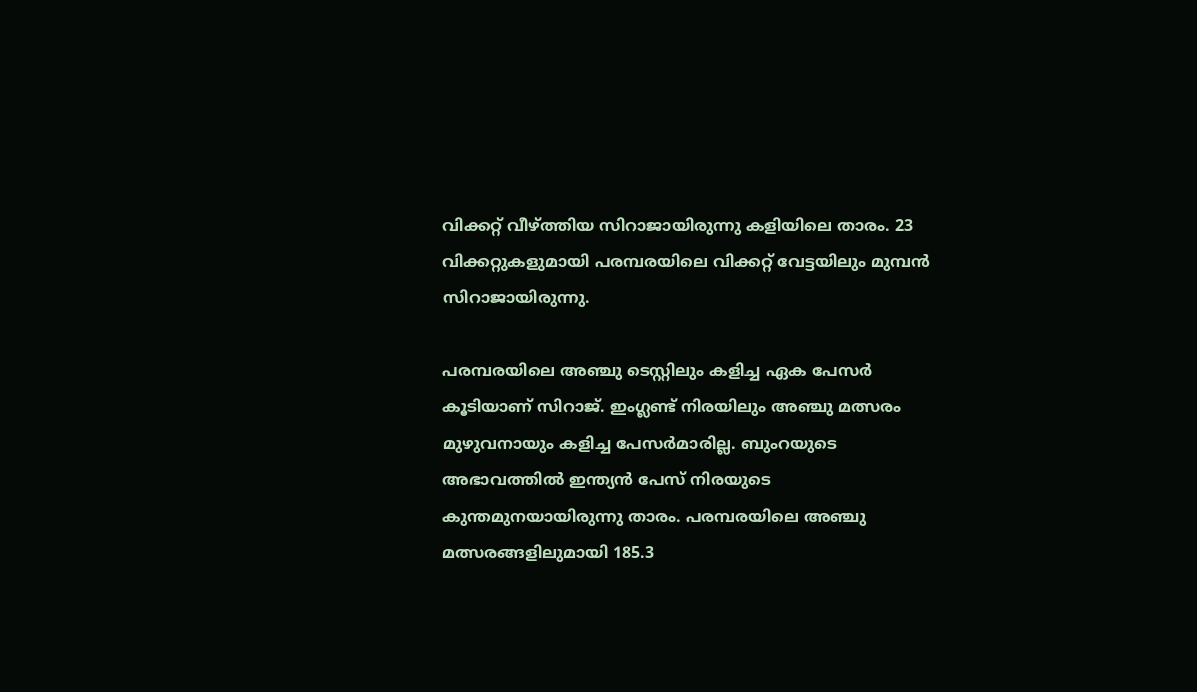വിക്കറ്റ് വീഴ്ത്തിയ സിറാജായിരുന്നു കളിയിലെ താരം. 23 വിക്കറ്റുകളുമായി പരമ്പരയിലെ വിക്കറ്റ് വേട്ടയിലും മുമ്പന്‍ സിറാജായിരുന്നു.

പരമ്പരയിലെ അഞ്ചു ടെസ്റ്റിലും കളിച്ച ഏക പേസർ കൂടിയാണ് സിറാജ്. ഇംഗ്ലണ്ട് നിരയിലും അഞ്ചു മത്സരം മുഴുവനായും കളിച്ച പേസര്‍മാരില്ല. ബുംറയുടെ അഭാവത്തില്‍ ഇന്ത്യന്‍ പേസ് നിരയുടെ കുന്തമുനയായിരുന്നു താരം. പരമ്പരയിലെ അഞ്ചു മത്സരങ്ങളിലുമായി 185.3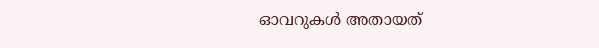ഓവറുകള്‍ അതായത്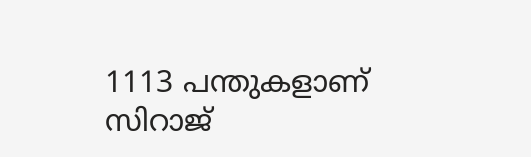1113 പന്തുകളാണ് സിറാജ്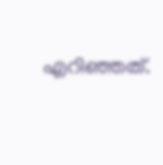എറിഞ്ഞത്.